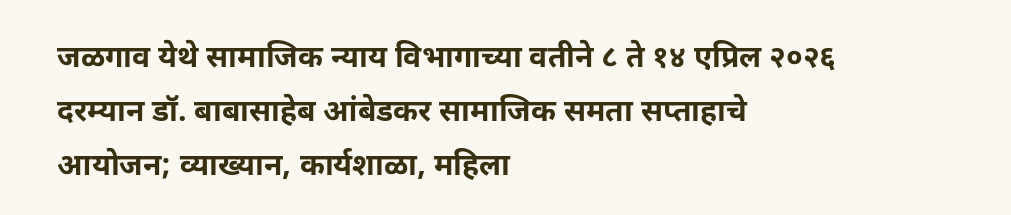जळगाव येथे सामाजिक न्याय विभागाच्या वतीने ८ ते १४ एप्रिल २०२६ दरम्यान डॉ. बाबासाहेब आंबेडकर सामाजिक समता सप्ताहाचे आयोजन; व्याख्यान, कार्यशाळा, महिला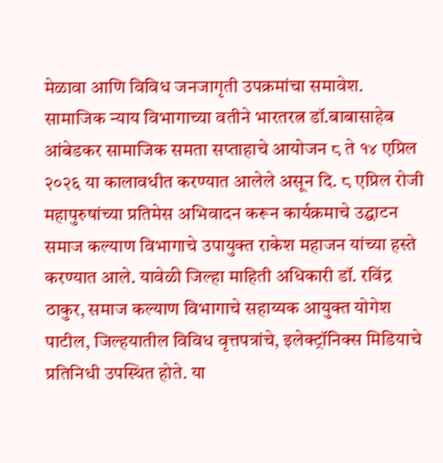मेळावा आणि विविध जनजागृती उपक्रमांचा समावेश.
सामाजिक न्याय विभागाच्या वतीने भारतरत्न डॉ.बाबासाहेब आंबेडकर सामाजिक समता सप्ताहाचे आयोजन ८ ते १४ एप्रिल २०२६ या कालावधीत करण्यात आलेले असून दि. ८ एप्रिल रोजी महापुरुषांच्या प्रतिमेस अभिवादन करून कार्यक्रमाचे उद्घाटन समाज कल्याण विभागाचे उपायुक्त राकेश महाजन यांच्या हस्ते करण्यात आले. यावेळी जिल्हा माहिती अधिकारी डॉ. रविंद्र ठाकुर, समाज कल्याण विभागाचे सहाय्यक आयुक्त योगेश पाटील, जिल्हयातील विविध वृत्तपत्रांचे, इलेक्ट्रॉनिक्स मिडियाचे प्रतिनिधी उपस्थित होते. या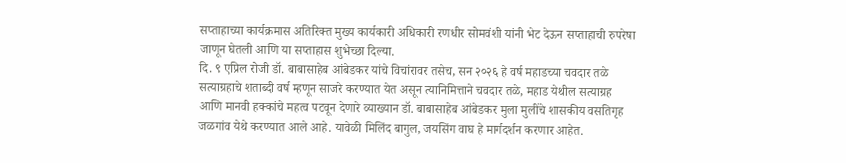सप्ताहाच्या कार्यक्रमास अतिरिक्त मुख्य कार्यकारी अधिकारी रणधीर सोमवंशी यांनी भेट देऊन सप्ताहाची रुपरेषा जाणून घेतली आणि या सप्ताहास शुभेच्छा दिल्या.
दि. ९ एप्रिल रोजी डॉ. बाबासाहेब आंबेडकर यांचे विचांरावर तसेच, सन २०२६ हे वर्ष महाडच्या चवदार तळे सत्याग्रहाचे शताब्दी वर्ष म्हणून साजरे करण्यात येत असून त्यानिमित्ताने चवदार तळे, महाड येथील सत्याग्रह आणि मानवी हक्कांचे महत्व पटवून देणारे व्याख्यान डॉ. बाबासाहेब आंबेडकर मुला मुलींचे शासकीय वसतिगृह जळगांव येथे करण्यात आले आहे. यावेळी मिलिंद बागुल, जयसिंग वाघ हे मार्गदर्शन करणार आहेत.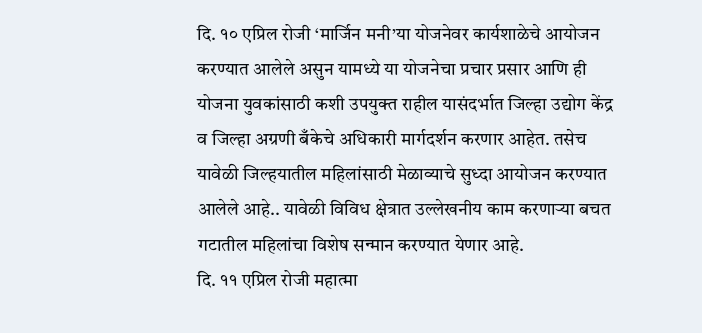दि. १० एप्रिल रोजी ‘मार्जिन मनी’या योजनेवर कार्यशाळेचे आयोजन करण्यात आलेले असुन यामध्ये या योजनेचा प्रचार प्रसार आणि ही योजना युवकांसाठी कशी उपयुक्त राहील यासंदर्भात जिल्हा उद्योग केंद्र व जिल्हा अग्रणी बँकेचे अधिकारी मार्गदर्शन करणार आहेत. तसेच यावेळी जिल्हयातील महिलांसाठी मेळाव्याचे सुध्दा आयोजन करण्यात आलेले आहे.. यावेळी विविध क्षेत्रात उल्लेखनीय काम करणाऱ्या बचत गटातील महिलांचा विशेष सन्मान करण्यात येणार आहे.
दि. ११ एप्रिल रोजी महात्मा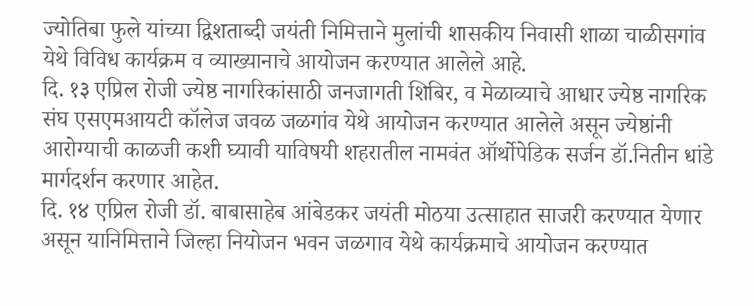ज्योतिबा फुले यांच्या द्विशताब्दी जयंती निमित्ताने मुलांची शासकीय निवासी शाळा चाळीसगांव येथे विविध कार्यक्रम व व्याख्यानाचे आयोजन करण्यात आलेले आहे.
दि. १३ एप्रिल रोजी ज्येष्ठ नागरिकांसाठी जनजागती शिबिर, व मेळाव्याचे आधार ज्येष्ठ नागरिक संघ एसएमआयटी कॉलेज जवळ जळगांव येथे आयोजन करण्यात आलेले असून ज्येष्ठांनी आरोग्याची काळजी कशी घ्यावी याविषयी शहरातील नामवंत ऑर्थोपेडिक सर्जन डॉ.नितीन धांडे मार्गदर्शन करणार आहेत.
दि. १४ एप्रिल रोजी डॉ. बाबासाहेब आंबेडकर जयंती मोठया उत्साहात साजरी करण्यात येणार असून यानिमित्ताने जिल्हा नियोजन भवन जळगाव येथे कार्यक्रमाचे आयोजन करण्यात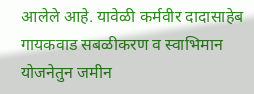आलेले आहे. यावेळी कर्मवीर दादासाहेब गायकवाड सबळीकरण व स्वाभिमान योजनेतुन जमीन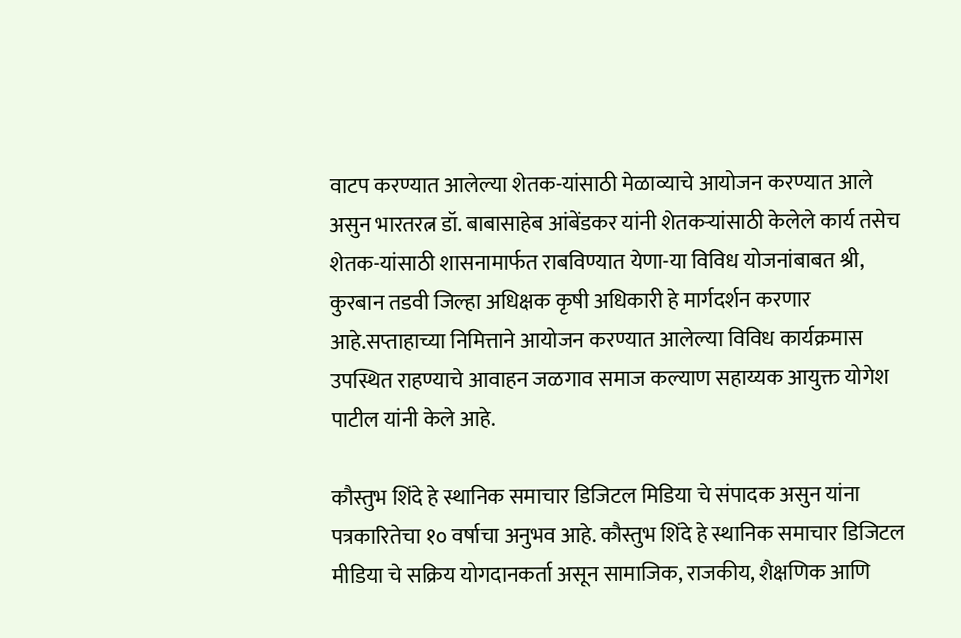वाटप करण्यात आलेल्या शेतक-यांसाठी मेळाव्याचे आयोजन करण्यात आले असुन भारतरत्न डॉ. बाबासाहेब आंबेंडकर यांनी शेतकऱ्यांसाठी केलेले कार्य तसेच शेतक-यांसाठी शासनामार्फत राबविण्यात येणा-या विविध योजनांबाबत श्री, कुरबान तडवी जिल्हा अधिक्षक कृषी अधिकारी हे मार्गदर्शन करणार आहे.सप्ताहाच्या निमित्ताने आयोजन करण्यात आलेल्या विविध कार्यक्रमास उपस्थित राहण्याचे आवाहन जळगाव समाज कल्याण सहाय्यक आयुक्त योगेश पाटील यांनी केले आहे.

कौस्तुभ शिंदे हे स्थानिक समाचार डिजिटल मिडिया चे संपादक असुन यांना पत्रकारितेचा १० वर्षाचा अनुभव आहे. कौस्तुभ शिंदे हे स्थानिक समाचार डिजिटल मीडिया चे सक्रिय योगदानकर्ता असून सामाजिक, राजकीय, शैक्षणिक आणि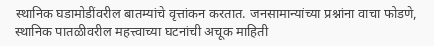स्थानिक घडामोडींवरील बातम्यांचे वृत्तांकन करतात. जनसामान्यांच्या प्रश्नांना वाचा फोडणे, स्थानिक पातळीवरील महत्त्वाच्या घटनांची अचूक माहिती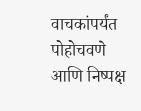वाचकांपर्यंत पोहोचवणे आणि निष्पक्ष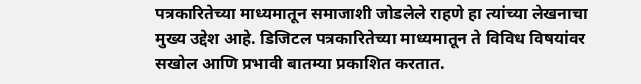पत्रकारितेच्या माध्यमातून समाजाशी जोडलेले राहणे हा त्यांच्या लेखनाचा मुख्य उद्देश आहे. डिजिटल पत्रकारितेच्या माध्यमातून ते विविध विषयांवर सखोल आणि प्रभावी बातम्या प्रकाशित करतात.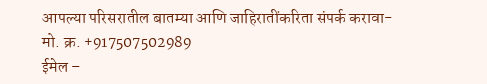आपल्या परिसरातील बातम्या आणि जाहिरातींकरिता संपर्क करावा-
मो. क्र. +917507502989
ईमेल –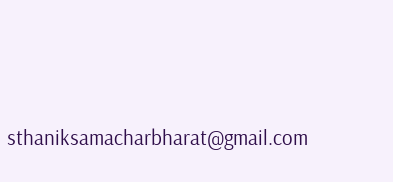sthaniksamacharbharat@gmail.com